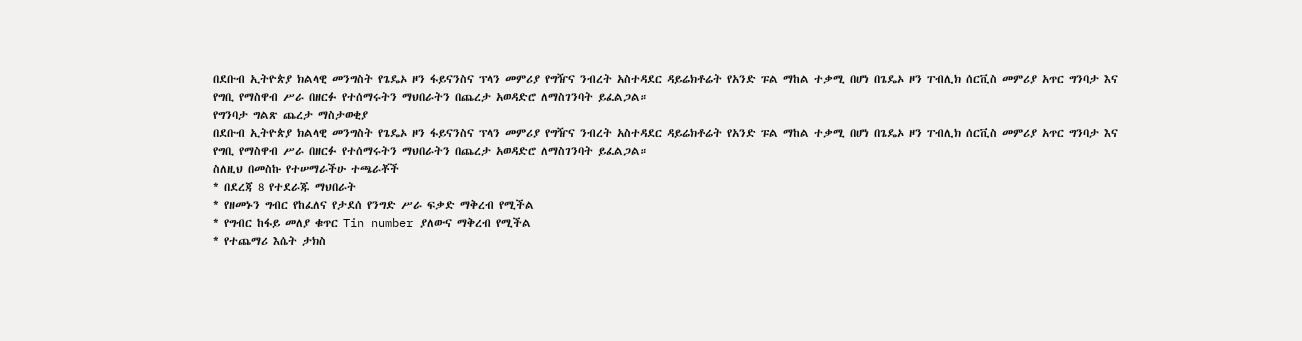በደቡብ ኢትዮጵያ ክልላዊ መንግስት የጌዴኦ ዞን ፋይናንስና ፕላን መምሪያ የግዥና ንብረት አስተዳደር ዳይሬክቶሬት የአንድ ፑል ማከል ተቃሚ በሆነ በጌዴኦ ዞን ፐብሊክ ሰርቪስ መምሪያ አጥር ግንባታ እና የግቢ የማስዋብ ሥራ በዘርፉ የተሰማሩትን ማህበራትን በጨረታ አወዳድሮ ለማስገንባት ይፈልጋል።
የግንባታ ግልጽ ጨረታ ማስታወቂያ
በደቡብ ኢትዮጵያ ክልላዊ መንግስት የጌዴኦ ዞን ፋይናንስና ፕላን መምሪያ የግዥና ንብረት አስተዳደር ዳይሬክቶሬት የአንድ ፑል ማከል ተቃሚ በሆነ በጌዴኦ ዞን ፐብሊክ ሰርቪስ መምሪያ አጥር ግንባታ እና የግቢ የማስዋብ ሥራ በዘርፉ የተሰማሩትን ማህበራትን በጨረታ አወዳድሮ ለማስገንባት ይፈልጋል።
ስለዚህ በመስኩ የተሠማራችሁ ተጫራቾች
* በደረጃ 8 የተደራጁ ማህበራት
* የዘመኑን ግብር የከፈለና የታደሰ የንግድ ሥራ ፍቃድ ማቅረብ የሚችል
* የግብር ከፋይ መለያ ቁጥር Tin number ያለውና ማቅረብ የሚችል
* የተጨማሪ እሴት ታክስ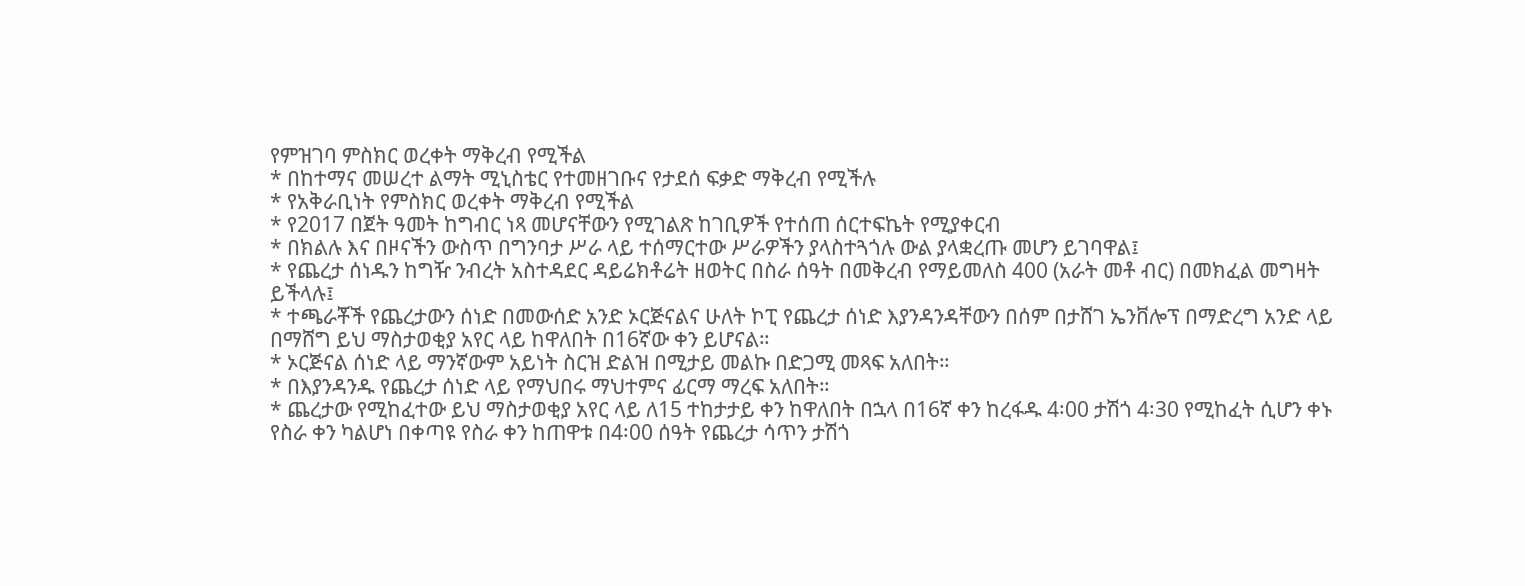የምዝገባ ምስክር ወረቀት ማቅረብ የሚችል
* በከተማና መሠረተ ልማት ሚኒስቴር የተመዘገቡና የታደሰ ፍቃድ ማቅረብ የሚችሉ
* የአቅራቢነት የምስክር ወረቀት ማቅረብ የሚችል
* የ2017 በጀት ዓመት ከግብር ነጻ መሆናቸውን የሚገልጽ ከገቢዎች የተሰጠ ሰርተፍኬት የሚያቀርብ
* በክልሉ እና በዞናችን ውስጥ በግንባታ ሥራ ላይ ተሰማርተው ሥራዎችን ያላስተጓጎሉ ውል ያላቋረጡ መሆን ይገባዋል፤
* የጨረታ ሰነዱን ከግዥ ንብረት አስተዳደር ዳይሬክቶሬት ዘወትር በስራ ሰዓት በመቅረብ የማይመለስ 400 (አራት መቶ ብር) በመክፈል መግዛት ይችላሉ፤
* ተጫራቾች የጨረታውን ሰነድ በመውሰድ አንድ ኦርጅናልና ሁለት ኮፒ የጨረታ ሰነድ እያንዳንዳቸውን በሰም በታሸገ ኤንቨሎፕ በማድረግ አንድ ላይ በማሸግ ይህ ማስታወቂያ አየር ላይ ከዋለበት በ16ኛው ቀን ይሆናል።
* ኦርጅናል ሰነድ ላይ ማንኛውም አይነት ስርዝ ድልዝ በሚታይ መልኩ በድጋሚ መጻፍ አለበት።
* በእያንዳንዱ የጨረታ ሰነድ ላይ የማህበሩ ማህተምና ፊርማ ማረፍ አለበት።
* ጨረታው የሚከፈተው ይህ ማስታወቂያ አየር ላይ ለ15 ተከታታይ ቀን ከዋለበት በኋላ በ16ኛ ቀን ከረፋዱ 4፡00 ታሽጎ 4፡30 የሚከፈት ሲሆን ቀኑ የስራ ቀን ካልሆነ በቀጣዩ የስራ ቀን ከጠዋቱ በ4፡00 ሰዓት የጨረታ ሳጥን ታሽጎ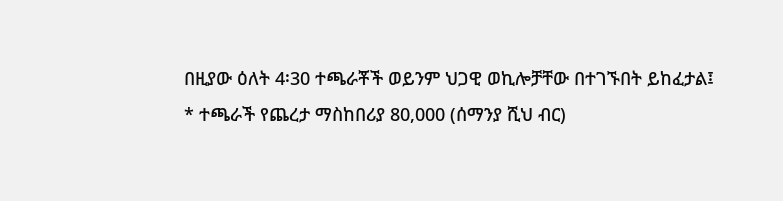በዚያው ዕለት 4፡30 ተጫራቾች ወይንም ህጋዊ ወኪሎቻቸው በተገኙበት ይከፈታል፤
* ተጫራች የጨረታ ማስከበሪያ 80,000 (ሰማንያ ሺህ ብር)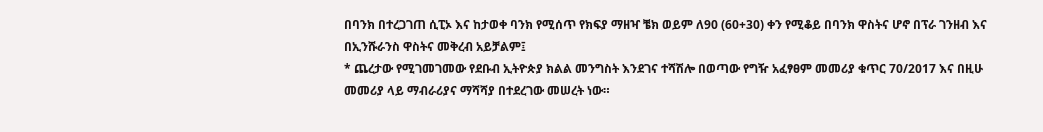በባንክ በተረጋገጠ ሲፒኦ እና ከታወቀ ባንክ የሚሰጥ የክፍያ ማዘዣ ቼክ ወይም ለ90 (60+30) ቀን የሚቆይ በባንክ ዋስትና ሆኖ በፕራ ገንዘብ እና በኢንሹራንስ ዋስትና መቅረብ አይቻልም፤
* ጨረታው የሚገመገመው የደቡብ ኢትዮጵያ ክልል መንግስት እንደገና ተሻሽሎ በወጣው የግዥ አፈፃፀም መመሪያ ቁጥር 70/2017 እና በዚሁ መመሪያ ላይ ማብራሪያና ማሻሻያ በተደረገው መሠረት ነው።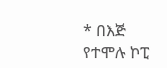* በእጅ የተሞሉ ኮፒ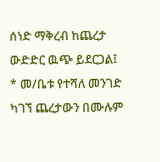ሰነድ ማቅረብ ከጨረታ ውድድር ዉጭ ይደርጋል፤
* መ/ቤቱ የተሻለ መንገድ ካገኘ ጨረታውን በሙሉም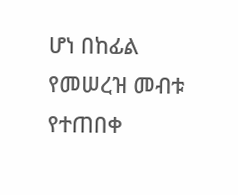ሆነ በከፊል የመሠረዝ መብቱ የተጠበቀ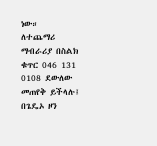ነው።
ለተጨማሪ ማብራሪያ በስልክ ቁጥር 046 131 0108 ደውለው መጠየቅ ይችላሉ፤
በጌዴኦ ዞን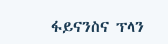ፋይናንስና ፕላን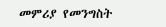መምሪያ የመንግስት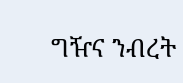ግዥና ንብረት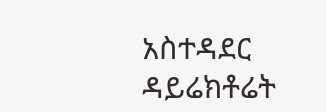አስተዳደር ዳይሬክቶሬት